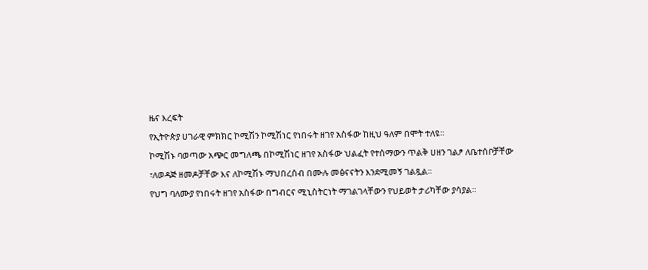ዜና እረፍት
የኢትዮጵያ ሀገራዊ ምክክር ኮሚሽን ኮሚሽነር የነበሩት ዘገየ አስፋው ከዚህ ዓለም በሞት ተለዩ።
ኮሚሽኑ ባወጣው አጭር መግለጫ በኮሚሽነር ዘገየ አስፋው ህልፈት የተሰማውን ጥልቅ ሀዘን ገልፆ ለቤተሰቦቻቸው ፣ለወዳጅ ዘመዶቻቸው እና ለኮሚሽኑ ማህበረሰብ በሙሉ መፅናናትን እንደሚመኝ ገልጿል፡፡
የህግ ባለሙያ የነበሩት ዘገየ አስፋው በግብርና ሚኒስትርነት ማገልገላቸውን የህይወት ታሪካቸው ያሳያል።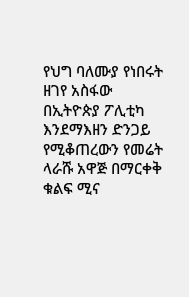የህግ ባለሙያ የነበሩት ዘገየ አስፋው በኢትዮጵያ ፖሊቲካ እንደማእዘን ድንጋይ የሚቆጠረውን የመሬት ላራሹ አዋጅ በማርቀቅ ቁልፍ ሚና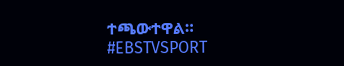ተጫውተዋል።
#EBSTVSPORT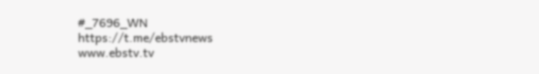#_7696_WN
https://t.me/ebstvnews
www.ebstv.tv